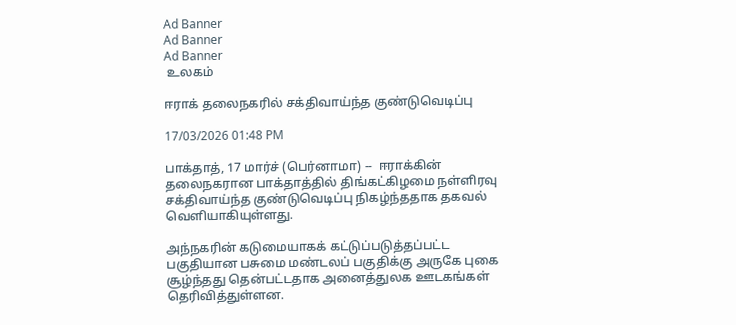Ad Banner
Ad Banner
Ad Banner
 உலகம்

ஈராக் தலைநகரில் சக்திவாய்ந்த குண்டுவெடிப்பு

17/03/2026 01:48 PM

பாக்தாத், 17 மார்ச் (பெர்னாமா) --  ஈராக்கின் தலைநகரான பாக்தாத்தில் திங்கட்கிழமை நள்ளிரவு சக்திவாய்ந்த குண்டுவெடிப்பு நிகழ்ந்ததாக தகவல் வெளியாகியுள்ளது.

அந்நகரின் கடுமையாகக் கட்டுப்படுத்தப்பட்ட பகுதியான பசுமை மண்டலப் பகுதிக்கு அருகே புகை சூழ்ந்தது தென்பட்டதாக அனைத்துலக ஊடகங்கள் தெரிவித்துள்ளன.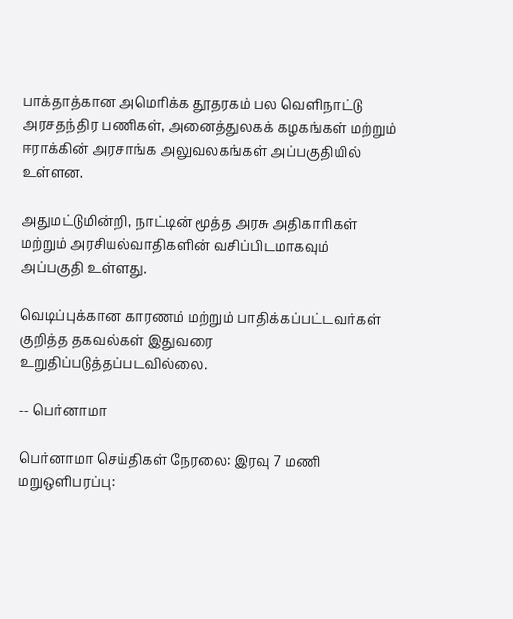பாக்தாத்கான அமெரிக்க தூதரகம் பல வெளிநாட்டு அரசதந்திர பணிகள், அனைத்துலகக் கழகங்கள் மற்றும் ஈராக்கின் அரசாங்க அலுவலகங்கள் அப்பகுதியில் உள்ளன.

அதுமட்டுமின்றி, நாட்டின் மூத்த அரசு அதிகாரிகள் மற்றும் அரசியல்வாதிகளின் வசிப்பிடமாகவும் அப்பகுதி உள்ளது.

வெடிப்புக்கான காரணம் மற்றும் பாதிக்கப்பட்டவர்கள் குறித்த தகவல்கள் இதுவரை உறுதிப்படுத்தப்படவில்லை.

-- பெர்னாமா

பெர்னாமா செய்திகள் நேரலை: இரவு 7 மணி மறுஒளிபரப்பு: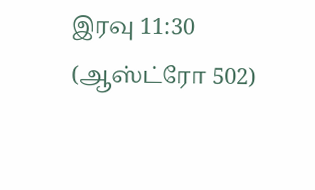இரவு 11:30
(ஆஸ்ட்ரோ 502)